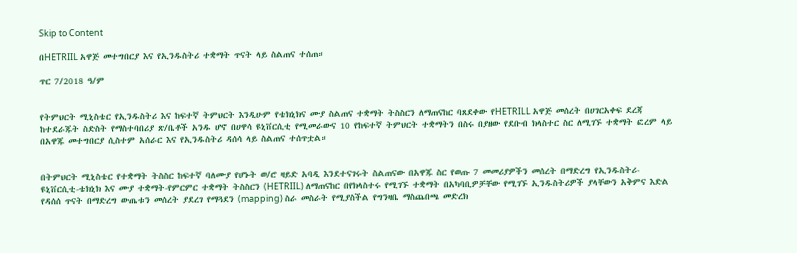Skip to Content

በHETRIIL አዋጅ መተግበርያ እና የኢንዱስትሪ ተቋማት ጥናት ላይ ስልጠና ተሰጠ።

ጥር 7/2018 ዓ/ም


የትምህርት ሚኒስቴር የኢንዱስትሪ እና ከፍተኛ ትምህርት እንዲሁም የቴክኒክና ሙያ ስልጠና ተቋማት ትስስርን ለማጠናከር ባጸደቀው የHETRILL አዋጅ መሰረት በሀገርአቀፍ ደረጃ ከተደራጁት ስድስት የማስተባበሪያ ጽ/ቤቶች አንዱ ሆኖ በሀዋሳ ዩኒቨርሲቲ የሚመራውና 10 የከፍተኛ ትምህርት ተቋማትን በስሩ በያዘው የደቡብ ክላስተር ስር ለሚገኙ ተቋማት ፎረም ላይ በአዋጁ መተግበርያ ሲስተም አሰራር እና የኢንዱስትሪ ዳሰሳ ላይ ስልጠና ተሰጥቷል።


በትምህርት ሚኒስቴር የተቋማት ትስስር ከፍተኛ ባለሙያ የሆኑት ወ/ሮ ዛይድ አባዲ እንደተናገሩት ስልጠናው በአዋጁ ስር የወጡ 7 መመሪያዎችን መሰረት በማድረግ የኢንዱስትሪ-ዩኒቨርሲቲ-ቴክኒክ እና ሙያ ተቋማት-የምርምር ተቋማት ትስስርን (HETRIIL) ለማጠናከር በየክላስተሩ የሚገኙ ተቋማት በአካባቢዎቻቸው የሚገኙ ኢንዱስትሪዎች ያላቸውን አቅምና እድል የዳሰሰ ጥናት በማድረግ ውጤቱን መሰረት ያደረገ የማጓደን (mapping) ስራ መስራት የሚያስችል የግንዛቤ ማስጨበጫ መድረክ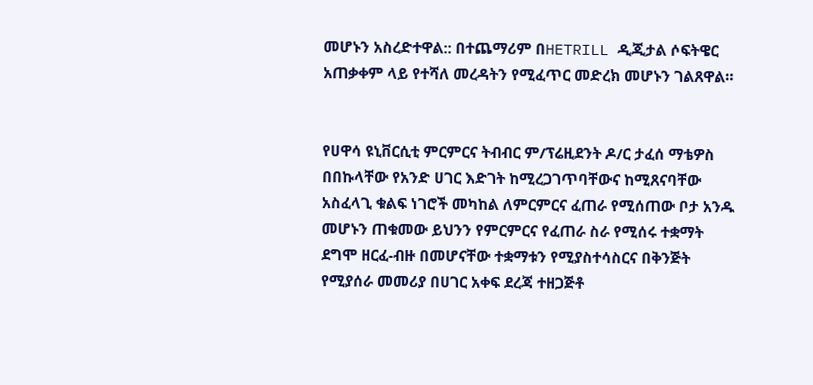መሆኑን አስረድተዋል:: በተጨማሪም በHETRILL ዲጂታል ሶፍትዌር አጠቃቀም ላይ የተሻለ መረዳትን የሚፈጥር መድረክ መሆኑን ገልጸዋል።


የሀዋሳ ዩኒቨርሲቲ ምርምርና ትብብር ም/ፕሬዚደንት ዶ/ር ታፈሰ ማቴዎስ በበኩላቸው የአንድ ሀገር እድገት ከሚረጋገጥባቸውና ከሚጸናባቸው አስፈላጊ ቁልፍ ነገሮች መካከል ለምርምርና ፈጠራ የሚሰጠው ቦታ አንዱ መሆኑን ጠቁመው ይህንን የምርምርና የፈጠራ ስራ የሚሰሩ ተቋማት ደግሞ ዘርፈ-ብዙ በመሆናቸው ተቋማቱን የሚያስተሳስርና በቅንጅት የሚያሰራ መመሪያ በሀገር አቀፍ ደረጃ ተዘጋጅቶ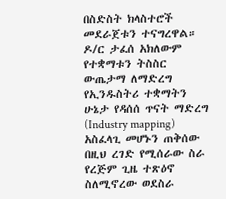በስድስት ክላስተሮች መደራጀቱን ተናግረዋል። ዶ/ር ታፈሰ አክለውም የተቋማቱን ትስስር ውጤታማ ለማድረግ የኢንዱስትሪ ተቋማትን ሁኔታ የዳሰሰ ጥናት ማድረግ (Industry mapping) አስፈላጊ መሆኑን ጠቅሰው በዚህ ረገድ የሚሰራው ስራ የረጅም ጊዜ ተጽዕኖ ስለሚኖረው ወደስራ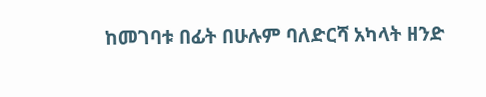ከመገባቱ በፊት በሁሉም ባለድርሻ አካላት ዘንድ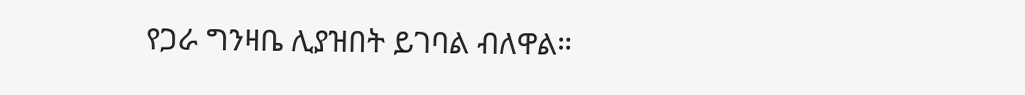የጋራ ግንዛቤ ሊያዝበት ይገባል ብለዋል።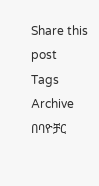Share this post
Tags
Archive
በባዮቻር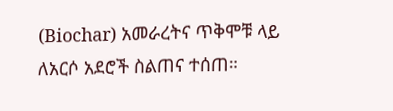(Biochar) አመራረትና ጥቅሞቹ ላይ ለአርሶ አደሮች ስልጠና ተሰጠ።